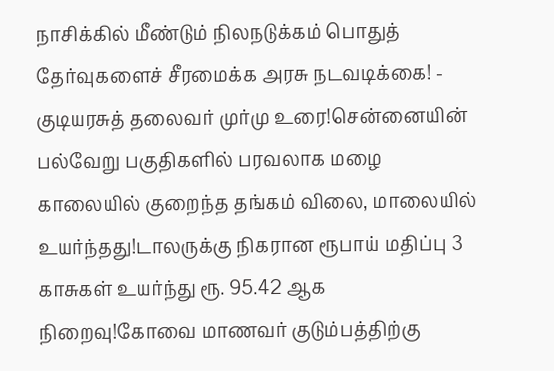நாசிக்கில் மீண்டும் நிலநடுக்கம் பொதுத் தேர்வுகளைச் சீரமைக்க அரசு நடவடிக்கை! - குடியரசுத் தலைவர் முர்மு உரை!சென்னையின் பல்வேறு பகுதிகளில் பரவலாக மழை காலையில் குறைந்த தங்கம் விலை, மாலையில் உயர்ந்தது!டாலருக்கு நிகரான ரூபாய் மதிப்பு 3 காசுகள் உயர்ந்து ரூ. 95.42 ஆக நிறைவு!கோவை மாணவர் குடும்பத்திற்கு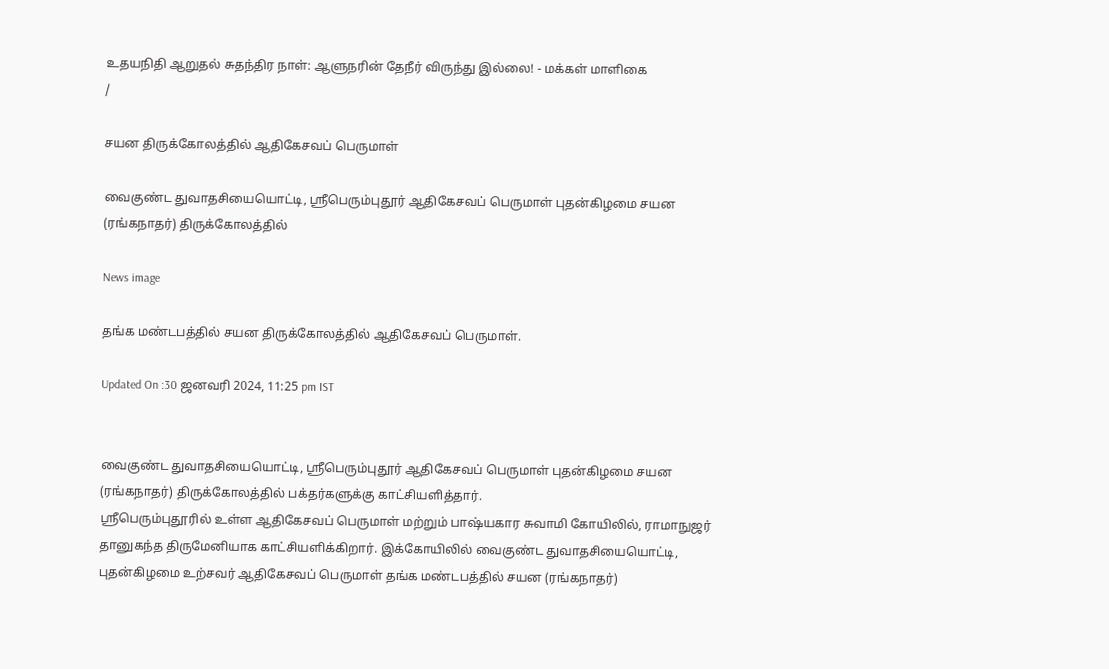உதயநிதி ஆறுதல் சுதந்திர நாள்: ஆளுநரின் தேநீர் விருந்து இல்லை! - மக்கள் மாளிகை
/

சயன திருக்கோலத்தில் ஆதிகேசவப் பெருமாள்

வைகுண்ட துவாதசியையொட்டி, ஸ்ரீபெரும்புதூர் ஆதிகேசவப் பெருமாள் புதன்கிழமை சயன (ரங்கநாதர்) திருக்கோலத்தில்

News image

தங்க மண்டபத்தில் சயன திருக்கோலத்தில் ஆதிகேசவப் பெருமாள்.

Updated On :30 ஜனவரி 2024, 11:25 pm IST


வைகுண்ட துவாதசியையொட்டி, ஸ்ரீபெரும்புதூர் ஆதிகேசவப் பெருமாள் புதன்கிழமை சயன (ரங்கநாதர்) திருக்கோலத்தில் பக்தர்களுக்கு காட்சியளித்தார்.
ஸ்ரீபெரும்புதூரில் உள்ள ஆதிகேசவப் பெருமாள் மற்றும் பாஷ்யகார சுவாமி கோயிலில், ராமாநுஜர் தானுகந்த திருமேனியாக காட்சியளிக்கிறார். இக்கோயிலில் வைகுண்ட துவாதசியையொட்டி, புதன்கிழமை உற்சவர் ஆதிகேசவப் பெருமாள் தங்க மண்டபத்தில் சயன (ரங்கநாதர்)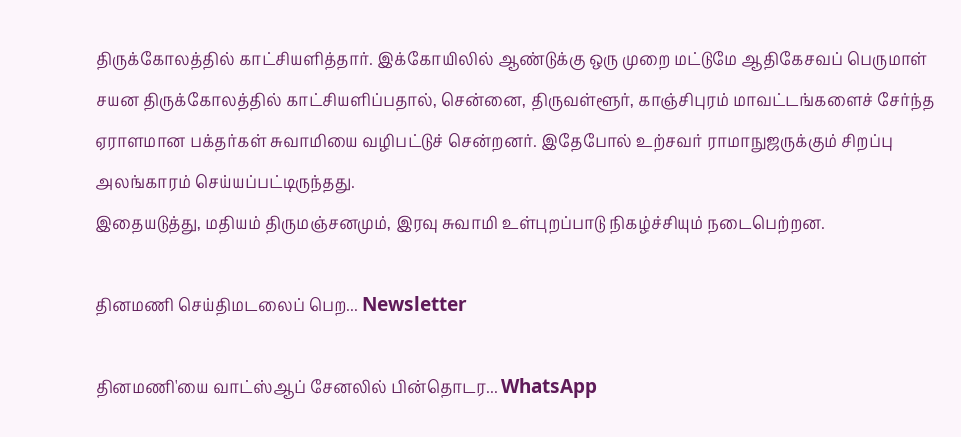திருக்கோலத்தில் காட்சியளித்தார். இக்கோயிலில் ஆண்டுக்கு ஒரு முறை மட்டுமே ஆதிகேசவப் பெருமாள் சயன திருக்கோலத்தில் காட்சியளிப்பதால், சென்னை, திருவள்ளூர், காஞ்சிபுரம் மாவட்டங்களைச் சேர்ந்த ஏராளமான பக்தர்கள் சுவாமியை வழிபட்டுச் சென்றனர். இதேபோல் உற்சவர் ராமாநுஜருக்கும் சிறப்பு அலங்காரம் செய்யப்பட்டிருந்தது.
இதையடுத்து, மதியம் திருமஞ்சனமும், இரவு சுவாமி உள்புறப்பாடு நிகழ்ச்சியும் நடைபெற்றன.

தினமணி செய்திமடலைப் பெற... Newsletter

தினமணி'யை வாட்ஸ்ஆப் சேனலில் பின்தொடர... WhatsApp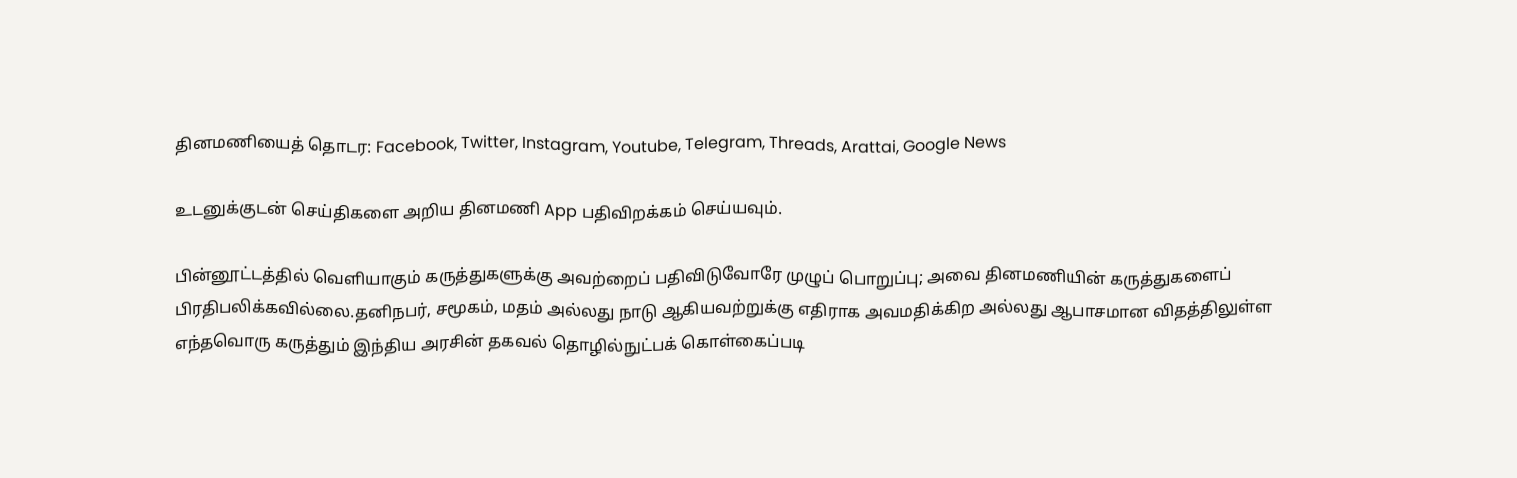தினமணியைத் தொடர: Facebook, Twitter, Instagram, Youtube, Telegram, Threads, Arattai, Google News

உடனுக்குடன் செய்திகளை அறிய தினமணி App பதிவிறக்கம் செய்யவும்.

பின்னூட்டத்தில் வெளியாகும் கருத்துகளுக்கு அவற்றைப் பதிவிடுவோரே முழுப் பொறுப்பு; அவை தினமணியின் கருத்துகளைப் பிரதிபலிக்கவில்லை.தனிநபர், சமூகம், மதம் அல்லது நாடு ஆகியவற்றுக்கு எதிராக அவமதிக்கிற அல்லது ஆபாசமான விதத்திலுள்ள எந்தவொரு கருத்தும் இந்திய அரசின் தகவல் தொழில்நுட்பக் கொள்கைப்படி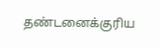தண்டனைக்குரிய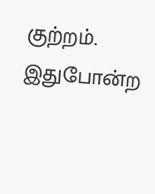குற்றம். இதுபோன்ற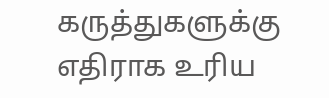கருத்துகளுக்கு எதிராக உரிய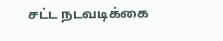சட்ட நடவடிக்கை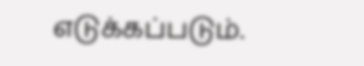எடுக்கப்படும்.